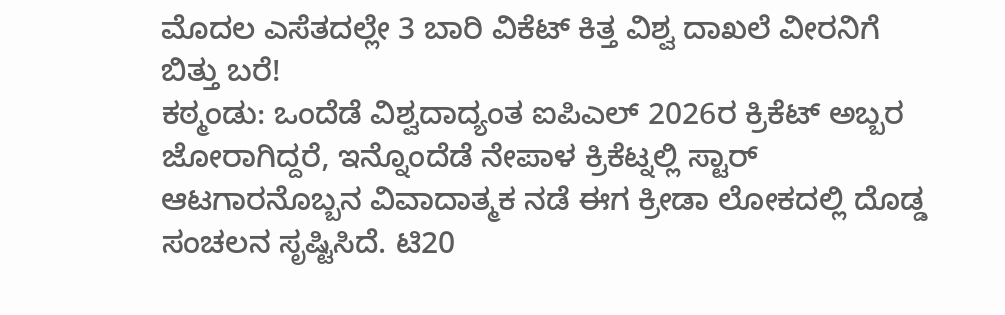ಮೊದಲ ಎಸೆತದಲ್ಲೇ 3 ಬಾರಿ ವಿಕೆಟ್ ಕಿತ್ತ ವಿಶ್ವ ದಾಖಲೆ ವೀರನಿಗೆ ಬಿತ್ತು ಬರೆ!
ಕಠ್ಮಂಡು: ಒಂದೆಡೆ ವಿಶ್ವದಾದ್ಯಂತ ಐಪಿಎಲ್ 2026ರ ಕ್ರಿಕೆಟ್ ಅಬ್ಬರ ಜೋರಾಗಿದ್ದರೆ, ಇನ್ನೊಂದೆಡೆ ನೇಪಾಳ ಕ್ರಿಕೆಟ್ನಲ್ಲಿ ಸ್ಟಾರ್ ಆಟಗಾರನೊಬ್ಬನ ವಿವಾದಾತ್ಮಕ ನಡೆ ಈಗ ಕ್ರೀಡಾ ಲೋಕದಲ್ಲಿ ದೊಡ್ಡ ಸಂಚಲನ ಸೃಷ್ಟಿಸಿದೆ. ಟಿ20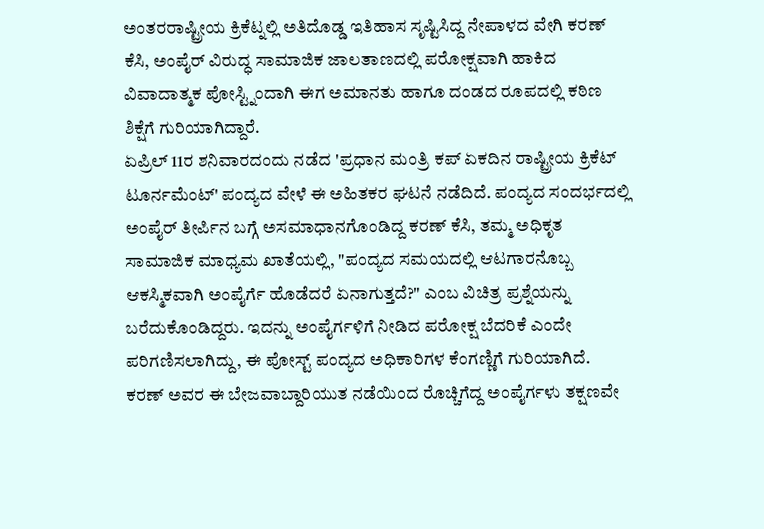ಅಂತರರಾಷ್ಟ್ರೀಯ ಕ್ರಿಕೆಟ್ನಲ್ಲಿ ಅತಿದೊಡ್ಡ ಇತಿಹಾಸ ಸೃಷ್ಟಿಸಿದ್ದ ನೇಪಾಳದ ವೇಗಿ ಕರಣ್ ಕೆಸಿ, ಅಂಪೈರ್ ವಿರುದ್ಧ ಸಾಮಾಜಿಕ ಜಾಲತಾಣದಲ್ಲಿ ಪರೋಕ್ಷವಾಗಿ ಹಾಕಿದ ವಿವಾದಾತ್ಮಕ ಪೋಸ್ಟ್ನಿಂದಾಗಿ ಈಗ ಅಮಾನತು ಹಾಗೂ ದಂಡದ ರೂಪದಲ್ಲಿ ಕಠಿಣ ಶಿಕ್ಷೆಗೆ ಗುರಿಯಾಗಿದ್ದಾರೆ.
ಏಪ್ರಿಲ್ 11ರ ಶನಿವಾರದಂದು ನಡೆದ 'ಪ್ರಧಾನ ಮಂತ್ರಿ ಕಪ್ ಏಕದಿನ ರಾಷ್ಟ್ರೀಯ ಕ್ರಿಕೆಟ್ ಟೂರ್ನಮೆಂಟ್' ಪಂದ್ಯದ ವೇಳೆ ಈ ಅಹಿತಕರ ಘಟನೆ ನಡೆದಿದೆ. ಪಂದ್ಯದ ಸಂದರ್ಭದಲ್ಲಿ ಅಂಪೈರ್ ತೀರ್ಪಿನ ಬಗ್ಗೆ ಅಸಮಾಧಾನಗೊಂಡಿದ್ದ ಕರಣ್ ಕೆಸಿ, ತಮ್ಮ ಅಧಿಕೃತ ಸಾಮಾಜಿಕ ಮಾಧ್ಯಮ ಖಾತೆಯಲ್ಲಿ, "ಪಂದ್ಯದ ಸಮಯದಲ್ಲಿ ಆಟಗಾರನೊಬ್ಬ ಆಕಸ್ಮಿಕವಾಗಿ ಅಂಪೈರ್ಗೆ ಹೊಡೆದರೆ ಏನಾಗುತ್ತದೆ?" ಎಂಬ ವಿಚಿತ್ರ ಪ್ರಶ್ನೆಯನ್ನು ಬರೆದುಕೊಂಡಿದ್ದರು. ಇದನ್ನು ಅಂಪೈರ್ಗಳಿಗೆ ನೀಡಿದ ಪರೋಕ್ಷ ಬೆದರಿಕೆ ಎಂದೇ ಪರಿಗಣಿಸಲಾಗಿದ್ದು, ಈ ಪೋಸ್ಟ್ ಪಂದ್ಯದ ಅಧಿಕಾರಿಗಳ ಕೆಂಗಣ್ಣಿಗೆ ಗುರಿಯಾಗಿದೆ. ಕರಣ್ ಅವರ ಈ ಬೇಜವಾಬ್ದಾರಿಯುತ ನಡೆಯಿಂದ ರೊಚ್ಚಿಗೆದ್ದ ಅಂಪೈರ್ಗಳು ತಕ್ಷಣವೇ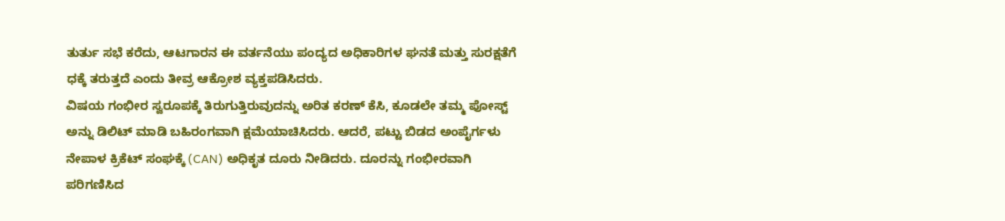ತುರ್ತು ಸಭೆ ಕರೆದು, ಆಟಗಾರನ ಈ ವರ್ತನೆಯು ಪಂದ್ಯದ ಅಧಿಕಾರಿಗಳ ಘನತೆ ಮತ್ತು ಸುರಕ್ಷತೆಗೆ ಧಕ್ಕೆ ತರುತ್ತದೆ ಎಂದು ತೀವ್ರ ಆಕ್ರೋಶ ವ್ಯಕ್ತಪಡಿಸಿದರು.
ವಿಷಯ ಗಂಭೀರ ಸ್ವರೂಪಕ್ಕೆ ತಿರುಗುತ್ತಿರುವುದನ್ನು ಅರಿತ ಕರಣ್ ಕೆಸಿ, ಕೂಡಲೇ ತಮ್ಮ ಪೋಸ್ಟ್ ಅನ್ನು ಡಿಲಿಟ್ ಮಾಡಿ ಬಹಿರಂಗವಾಗಿ ಕ್ಷಮೆಯಾಚಿಸಿದರು. ಆದರೆ, ಪಟ್ಟು ಬಿಡದ ಅಂಪೈರ್ಗಳು ನೇಪಾಳ ಕ್ರಿಕೆಟ್ ಸಂಘಕ್ಕೆ (CAN) ಅಧಿಕೃತ ದೂರು ನೀಡಿದರು. ದೂರನ್ನು ಗಂಭೀರವಾಗಿ ಪರಿಗಣಿಸಿದ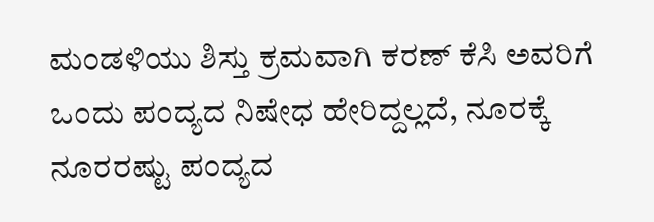ಮಂಡಳಿಯು ಶಿಸ್ತು ಕ್ರಮವಾಗಿ ಕರಣ್ ಕೆಸಿ ಅವರಿಗೆ ಒಂದು ಪಂದ್ಯದ ನಿಷೇಧ ಹೇರಿದ್ದಲ್ಲದೆ, ನೂರಕ್ಕೆ ನೂರರಷ್ಟು ಪಂದ್ಯದ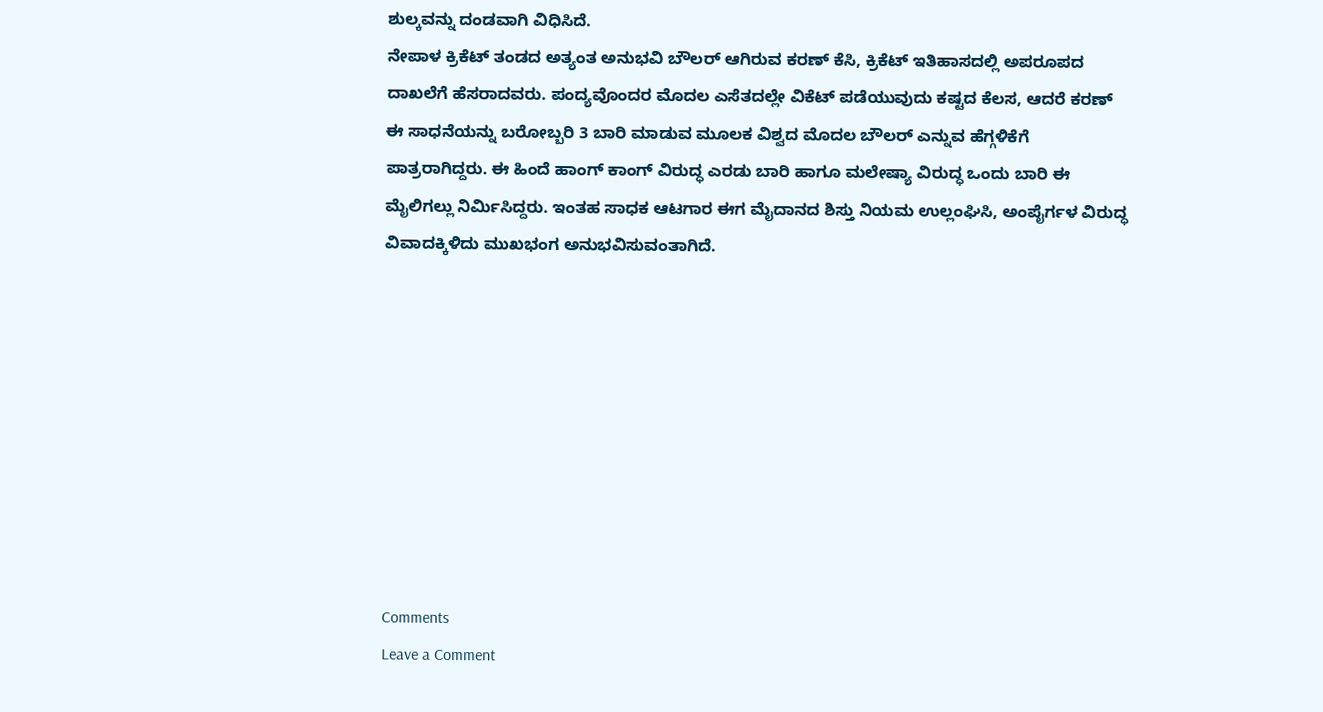ಶುಲ್ಕವನ್ನು ದಂಡವಾಗಿ ವಿಧಿಸಿದೆ.
ನೇಪಾಳ ಕ್ರಿಕೆಟ್ ತಂಡದ ಅತ್ಯಂತ ಅನುಭವಿ ಬೌಲರ್ ಆಗಿರುವ ಕರಣ್ ಕೆಸಿ, ಕ್ರಿಕೆಟ್ ಇತಿಹಾಸದಲ್ಲಿ ಅಪರೂಪದ ದಾಖಲೆಗೆ ಹೆಸರಾದವರು. ಪಂದ್ಯವೊಂದರ ಮೊದಲ ಎಸೆತದಲ್ಲೇ ವಿಕೆಟ್ ಪಡೆಯುವುದು ಕಷ್ಟದ ಕೆಲಸ, ಆದರೆ ಕರಣ್ ಈ ಸಾಧನೆಯನ್ನು ಬರೋಬ್ಬರಿ 3 ಬಾರಿ ಮಾಡುವ ಮೂಲಕ ವಿಶ್ವದ ಮೊದಲ ಬೌಲರ್ ಎನ್ನುವ ಹೆಗ್ಗಳಿಕೆಗೆ ಪಾತ್ರರಾಗಿದ್ದರು. ಈ ಹಿಂದೆ ಹಾಂಗ್ ಕಾಂಗ್ ವಿರುದ್ಧ ಎರಡು ಬಾರಿ ಹಾಗೂ ಮಲೇಷ್ಯಾ ವಿರುದ್ಧ ಒಂದು ಬಾರಿ ಈ ಮೈಲಿಗಲ್ಲು ನಿರ್ಮಿಸಿದ್ದರು. ಇಂತಹ ಸಾಧಕ ಆಟಗಾರ ಈಗ ಮೈದಾನದ ಶಿಸ್ತು ನಿಯಮ ಉಲ್ಲಂಘಿಸಿ, ಅಂಪೈರ್ಗಳ ವಿರುದ್ಧ ವಿವಾದಕ್ಕಿಳಿದು ಮುಖಭಂಗ ಅನುಭವಿಸುವಂತಾಗಿದೆ.









Comments
Leave a Comment